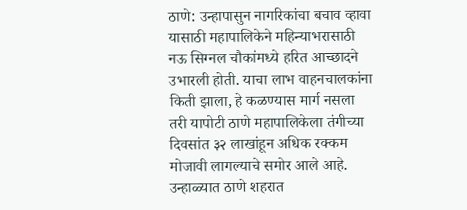ठाणे: उन्हापासुन नागरिकांचा बचाव व्हावा यासाठी महापालिकेने महिन्याभरासाठी नऊ सिग्नल चौकांमध्ये हरित आच्छादने उभारली होती. याचा लाभ वाहनचालकांना किती झाला, हे कळण्यास मार्ग नसला तरी यापोटी ठाणे महापालिकेला तंगीच्या दिवसांत ३२ लाखांहून अधिक रक्कम मोजावी लागल्याचे समोर आले आहे.
उन्हाळ्यात ठाणे शहरात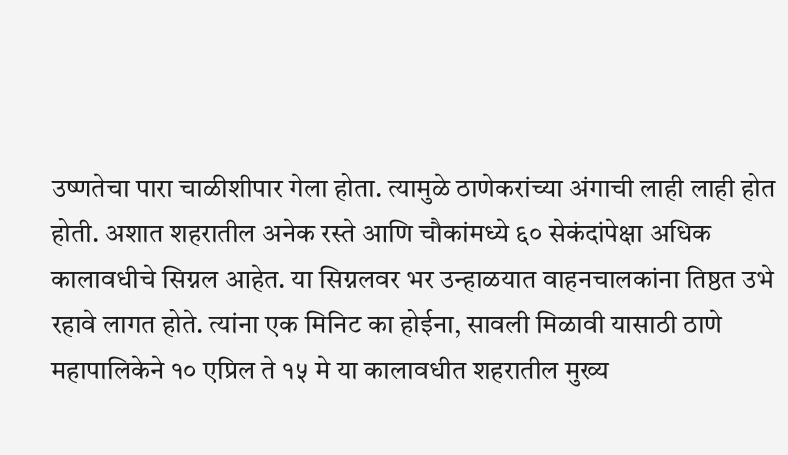उष्णतेचा पारा चाळीशीपार गेला होता. त्यामुळे ठाणेकरांच्या अंगाची लाही लाही होत होती. अशात शहरातील अनेक रस्ते आणि चौकांमध्ये ६० सेकंदांपेक्षा अधिक कालावधीचे सिग्नल आहेत. या सिग्नलवर भर उन्हाळयात वाहनचालकांना तिष्ठत उभे रहावे लागत होते. त्यांना एक मिनिट का होईना, सावली मिळावी यासाठी ठाणे महापालिकेने १० एप्रिल ते १५ मे या कालावधीत शहरातील मुख्य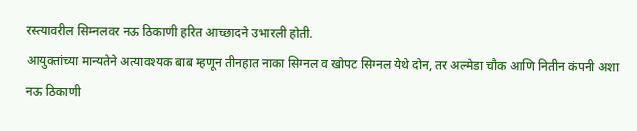रस्त्यावरील सिम्नलवर नऊ ठिकाणी हरित आच्छादने उभारली होती.
आयुक्तांच्या मान्यतेने अत्यावश्यक बाब म्हणून तीनहात नाका सिग्नल व खोपट सिग्नल येथे दोन, तर अल्मेडा चौक आणि नितीन कंपनी अशा नऊ ठिकाणी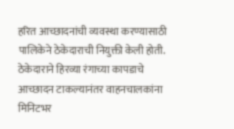हरित आच्छादनांची व्यवस्था करण्यासाठी पालिकेने ठेकेदाराची नियुक्ती केली होती.
ठेकेदाराने हिरव्या रंगाच्या कापडाचे आच्छादन टाकल्यानंतर वाहनचालकांना मिनिटभर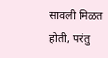सावली मिळत होती, परंतु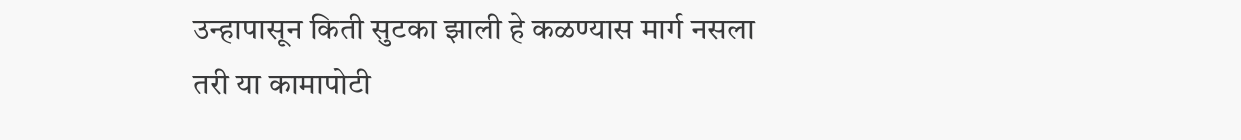उन्हापासून किती सुटका झाली हे कळण्यास मार्ग नसला तरी या कामापोटी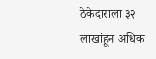ठेकेदाराला ३२ लाखांहून अधिक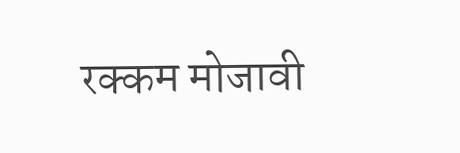रक्कम मोजावी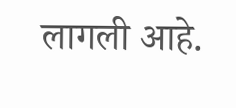लागली आहे.